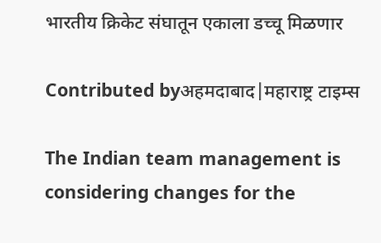भारतीय क्रिकेट संघातून एकाला डच्चू मिळणार

Contributed byअहमदाबाद|महाराष्ट्र टाइम्स

The Indian team management is considering changes for the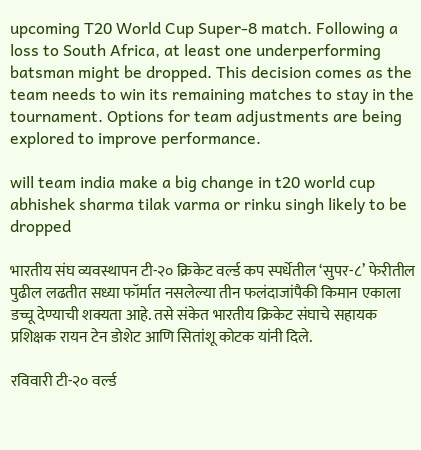upcoming T20 World Cup Super-8 match. Following a loss to South Africa, at least one underperforming batsman might be dropped. This decision comes as the team needs to win its remaining matches to stay in the tournament. Options for team adjustments are being explored to improve performance.

will team india make a big change in t20 world cup abhishek sharma tilak varma or rinku singh likely to be dropped

भारतीय संघ व्यवस्थापन टी-२० क्रिकेट वर्ल्ड कप स्पर्धेतील ‘सुपर-८’ फेरीतील पुढील लढतीत सध्या फॉर्मात नसलेल्या तीन फलंदाजांपैकी किमान एकाला डच्चू देण्याची शक्यता आहे. तसे संकेत भारतीय क्रिकेट संघाचे सहायक प्रशिक्षक रायन टेन डोशेट आणि सितांशू कोटक यांनी दिले.

रविवारी टी-२० वर्ल्ड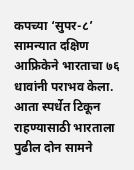कपच्या ‘सुपर-८’ सामन्यात दक्षिण आफ्रिकेने भारताचा ७६ धावांनी पराभव केला. आता स्पर्धेत टिकून राहण्यासाठी भारताला पुढील दोन सामने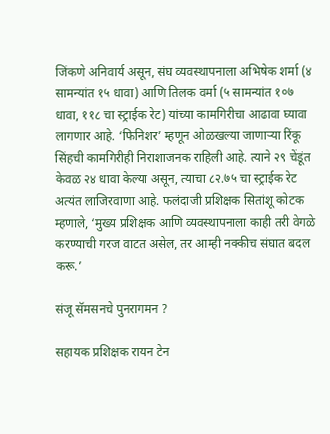जिंकणे अनिवार्य असून, संघ व्यवस्थापनाला अभिषेक शर्मा (४ सामन्यांत १५ धावा) आणि तिलक वर्मा (५ सामन्यांत १०७ धावा, ११८ चा स्ट्राईक रेट) यांच्या कामगिरीचा आढावा घ्यावा लागणार आहे. ‘फिनिशर’ म्हणून ओळखल्या जाणाऱ्या रिंकू सिंहची कामगिरीही निराशाजनक राहिली आहे. त्याने २९ चेंडूंत केवळ २४ धावा केल्या असून, त्याचा ८२.७५ चा स्ट्राईक रेट अत्यंत लाजिरवाणा आहे. फलंदाजी प्रशिक्षक सितांशू कोटक म्हणाले, ‘मुख्य प्रशिक्षक आणि व्यवस्थापनाला काही तरी वेगळे करण्याची गरज वाटत असेल, तर आम्ही नक्कीच संघात बदल करू.’

संजू सॅमसनचे पुनरागमन ?

सहायक प्रशिक्षक रायन टेन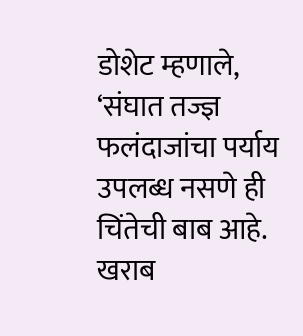डोशेट म्हणाले, ‘संघात तज्ज्ञ फलंदाजांचा पर्याय उपलब्ध नसणे ही चिंतेची बाब आहे. खराब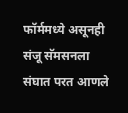फॉर्ममध्ये असूनही संजू सॅमसनला संघात परत आणले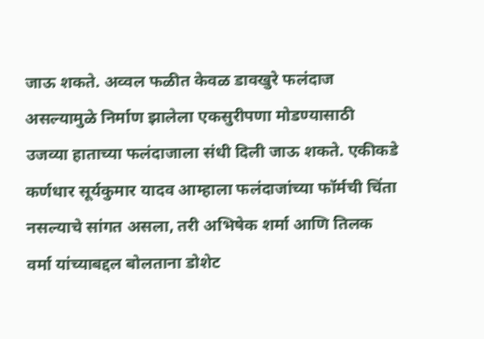जाऊ शकते. अव्वल फळीत केवळ डावखुरे फलंदाज असल्यामुळे निर्माण झालेला एकसुरीपणा मोडण्यासाठी उजव्या हाताच्या फलंदाजाला संधी दिली जाऊ शकते. एकीकडे कर्णधार सूर्यकुमार यादव आम्हाला फलंदाजांच्या फॉर्मची चिंता नसल्याचे सांगत असला, तरी अभिषेक शर्मा आणि तिलक वर्मा यांच्याबद्दल बोलताना डोशेट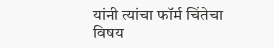यांनी त्यांचा फॉर्म चिंतेचा विषय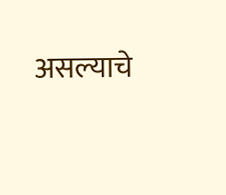असल्याचे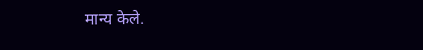मान्य केले.